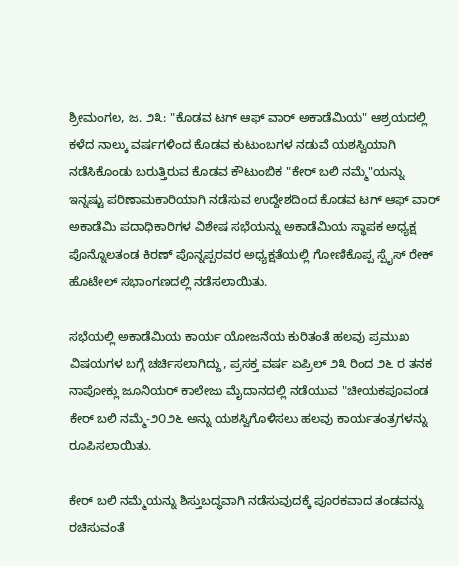ಶ್ರೀಮಂಗಲ, ಜ. ೨೩: "ಕೊಡವ ಟಗ್ ಆಫ್ ವಾರ್ ಅಕಾಡೆಮಿಯ" ಆಶ್ರಯದಲ್ಲಿ ಕಳೆದ ನಾಲ್ಕು ವರ್ಷಗಳಿಂದ ಕೊಡವ ಕುಟುಂಬಗಳ ನಡುವೆ ಯಶಸ್ವಿಯಾಗಿ ನಡೆಸಿಕೊಂಡು ಬರುತ್ತಿರುವ ಕೊಡವ ಕೌಟುಂಬಿಕ "ಕೇರ್ ಬಲಿ ನಮ್ಮೆ"ಯನ್ನು ಇನ್ನಷ್ಟು ಪರಿಣಾಮಕಾರಿಯಾಗಿ ನಡೆಸುವ ಉದ್ದೇಶದಿಂದ ಕೊಡವ ಟಗ್ ಆಫ್ ವಾರ್ ಅಕಾಡೆಮಿ ಪದಾಧಿಕಾರಿಗಳ ವಿಶೇಷ ಸಭೆಯನ್ನು ಅಕಾಡೆಮಿಯ ಸ್ಥಾಪಕ ಅಧ್ಯಕ್ಷ ಪೊನ್ನೊಲತಂಡ ಕಿರಣ್ ಪೊನ್ನಪ್ಪರವರ ಅಧ್ಯಕ್ಷತೆಯಲ್ಲಿ ಗೋಣಿಕೊಪ್ಪ ಸ್ಪೈಸ್ ರೇಕ್ ಹೊಟೇಲ್ ಸಭಾಂಗಣದಲ್ಲಿ ನಡೆಸಲಾಯಿತು.

ಸಭೆಯಲ್ಲಿ ಅಕಾಡೆಮಿಯ ಕಾರ್ಯ ಯೋಜನೆಯ ಕುರಿತಂತೆ ಹಲವು ಪ್ರಮುಖ ವಿಷಯಗಳ ಬಗ್ಗೆ ಚರ್ಚಿಸಲಾಗಿದ್ದು, ಪ್ರಸಕ್ತ ವರ್ಷ ಏಪ್ರಿಲ್ ೨೩ ರಿಂದ ೨೬ ರ ತನಕ ನಾಪೋಕ್ಲು ಜೂನಿಯರ್ ಕಾಲೇಜು ಮೈದಾನದಲ್ಲಿ ನಡೆಯುವ "ಚೀಯಕಪೂವಂಡ ಕೇರ್ ಬಲಿ ನಮ್ಮೆ-೨೦೨೬ ಅನ್ನು ಯಶಸ್ವಿಗೊಳಿಸಲು ಹಲವು ಕಾರ್ಯತಂತ್ರಗಳನ್ನು ರೂಪಿಸಲಾಯಿತು.

ಕೇರ್ ಬಲಿ ನಮ್ಮೆಯನ್ನು ಶಿಸ್ತುಬದ್ಧವಾಗಿ ನಡೆಸುವುದಕ್ಕೆ ಪೂರಕವಾದ ತಂಡವನ್ನು ರಚಿಸುವಂತೆ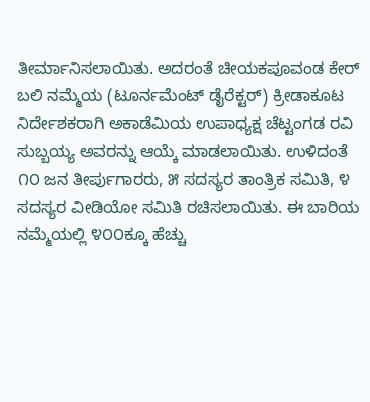ತೀರ್ಮಾನಿಸಲಾಯಿತು. ಅದರಂತೆ ಚೀಯಕಪೂವಂಡ ಕೇರ್ ಬಲಿ ನಮ್ಮೆಯ (ಟೂರ್ನಮೆಂಟ್ ಡೈರೆಕ್ಟರ್) ಕ್ರೀಡಾಕೂಟ ನಿರ್ದೇಶಕರಾಗಿ ಅಕಾಡೆಮಿಯ ಉಪಾಧ್ಯಕ್ಷ ಚೆಟ್ಟಂಗಡ ರವಿ ಸುಬ್ಬಯ್ಯ ಅವರನ್ನು ಆಯ್ಕೆ ಮಾಡಲಾಯಿತು. ಉಳಿದಂತೆ ೧೦ ಜನ ತೀರ್ಪುಗಾರರು, ೫ ಸದಸ್ಯರ ತಾಂತ್ರಿಕ ಸಮಿತಿ, ೪ ಸದಸ್ಯರ ವೀಡಿಯೋ ಸಮಿತಿ ರಚಿಸಲಾಯಿತು. ಈ ಬಾರಿಯ ನಮ್ಮೆಯಲ್ಲಿ ೪೦೦ಕ್ಕೂ ಹೆಚ್ಚು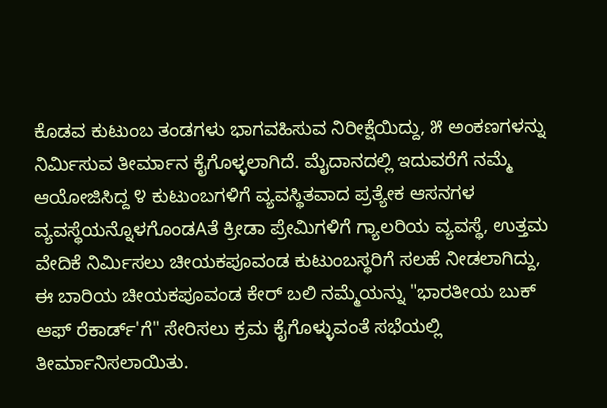ಕೊಡವ ಕುಟುಂಬ ತಂಡಗಳು ಭಾಗವಹಿಸುವ ನಿರೀಕ್ಷೆಯಿದ್ದು, ೫ ಅಂಕಣಗಳನ್ನು ನಿರ್ಮಿಸುವ ತೀರ್ಮಾನ ಕೈಗೊಳ್ಳಲಾಗಿದೆ. ಮೈದಾನದಲ್ಲಿ ಇದುವರೆಗೆ ನಮ್ಮೆ ಆಯೋಜಿಸಿದ್ದ ೪ ಕುಟುಂಬಗಳಿಗೆ ವ್ಯವಸ್ಥಿತವಾದ ಪ್ರತ್ಯೇಕ ಆಸನಗಳ ವ್ಯವಸ್ಥೆಯನ್ನೊಳಗೊಂಡAತೆ ಕ್ರೀಡಾ ಪ್ರೇಮಿಗಳಿಗೆ ಗ್ಯಾಲರಿಯ ವ್ಯವಸ್ಥೆ, ಉತ್ತಮ ವೇದಿಕೆ ನಿರ್ಮಿಸಲು ಚೀಯಕಪೂವಂಡ ಕುಟುಂಬಸ್ಥರಿಗೆ ಸಲಹೆ ನೀಡಲಾಗಿದ್ದು, ಈ ಬಾರಿಯ ಚೀಯಕಪೂವಂಡ ಕೇರ್ ಬಲಿ ನಮ್ಮೆಯನ್ನು "ಭಾರತೀಯ ಬುಕ್ ಆಫ್ ರೆಕಾರ್ಡ್'ಗೆ" ಸೇರಿಸಲು ಕ್ರಮ ಕೈಗೊಳ್ಳುವಂತೆ ಸಭೆಯಲ್ಲಿ ತೀರ್ಮಾನಿಸಲಾಯಿತು.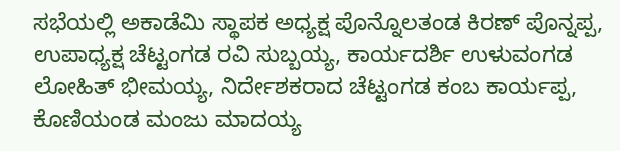ಸಭೆಯಲ್ಲಿ ಅಕಾಡೆಮಿ ಸ್ಥಾಪಕ ಅಧ್ಯಕ್ಷ ಪೊನ್ನೊಲತಂಡ ಕಿರಣ್ ಪೊನ್ನಪ್ಪ, ಉಪಾಧ್ಯಕ್ಷ ಚೆಟ್ಟಂಗಡ ರವಿ ಸುಬ್ಬಯ್ಯ, ಕಾರ್ಯದರ್ಶಿ ಉಳುವಂಗಡ ಲೋಹಿತ್ ಭೀಮಯ್ಯ, ನಿರ್ದೇಶಕರಾದ ಚೆಟ್ಟಂಗಡ ಕಂಬ ಕಾರ್ಯಪ್ಪ, ಕೊಣಿಯಂಡ ಮಂಜು ಮಾದಯ್ಯ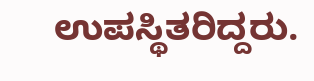ಉಪಸ್ಥಿತರಿದ್ದರು.